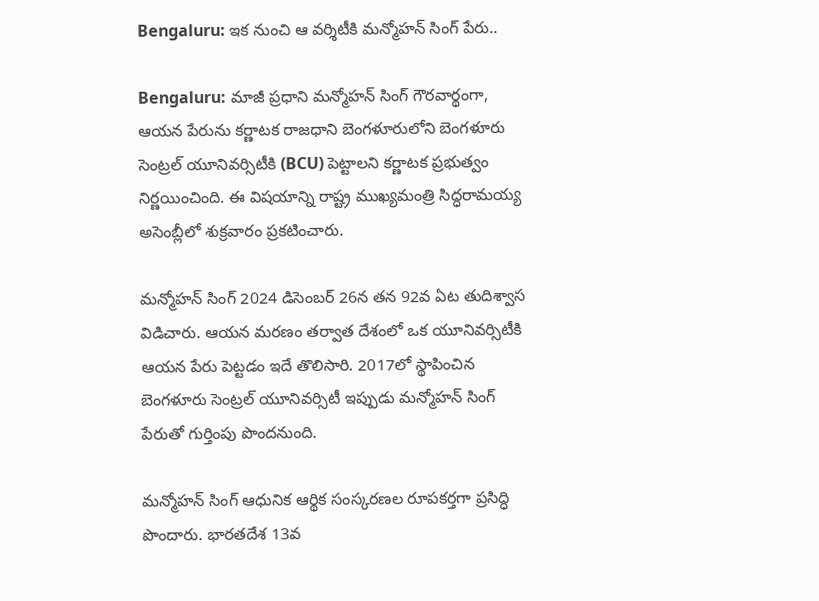Bengaluru: ఇక నుంచి ఆ వర్శిటీకి మన్మోహన్ సింగ్ పేరు..

Bengaluru: మాజీ ప్రధాని మన్మోహన్‌ సింగ్‌ గౌరవార్థంగా, ఆయన పేరును కర్ణాటక రాజధాని బెంగళూరులోని బెంగళూరు సెంట్రల్‌ యూనివర్సిటీకి (BCU) పెట్టాలని కర్ణాటక ప్రభుత్వం నిర్ణయించింది. ఈ విషయాన్ని రాష్ట్ర ముఖ్యమంత్రి సిద్ధరామయ్య అసెంబ్లీలో శుక్రవారం ప్రకటించారు.

మన్మోహన్‌ సింగ్‌ 2024 డిసెంబర్‌ 26న తన 92వ ఏట తుదిశ్వాస విడిచారు. ఆయన మరణం తర్వాత దేశంలో ఒక యూనివర్సిటీకి ఆయన పేరు పెట్టడం ఇదే తొలిసారి. 2017లో స్థాపించిన బెంగళూరు సెంట్రల్‌ యూనివర్సిటీ ఇప్పుడు మన్మోహన్‌ సింగ్‌ పేరుతో గుర్తింపు పొందనుంది.

మన్మోహన్‌ సింగ్‌ ఆధునిక ఆర్థిక సంస్కరణల రూపకర్తగా ప్రసిద్ధి పొందారు. భారతదేశ 13వ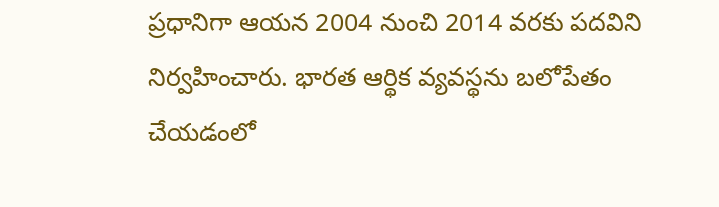ప్రధానిగా ఆయన 2004 నుంచి 2014 వరకు పదవిని నిర్వహించారు. భారత ఆర్థిక వ్యవస్థను బలోపేతం చేయడంలో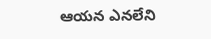ఆయన ఎనలేని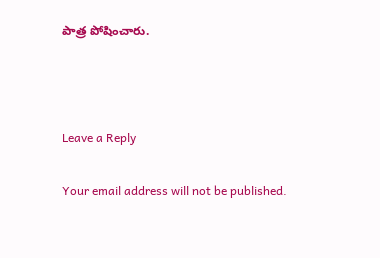పాత్ర పోషించారు.



Leave a Reply

Your email address will not be published.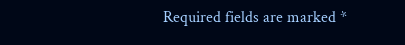Required fields are marked *